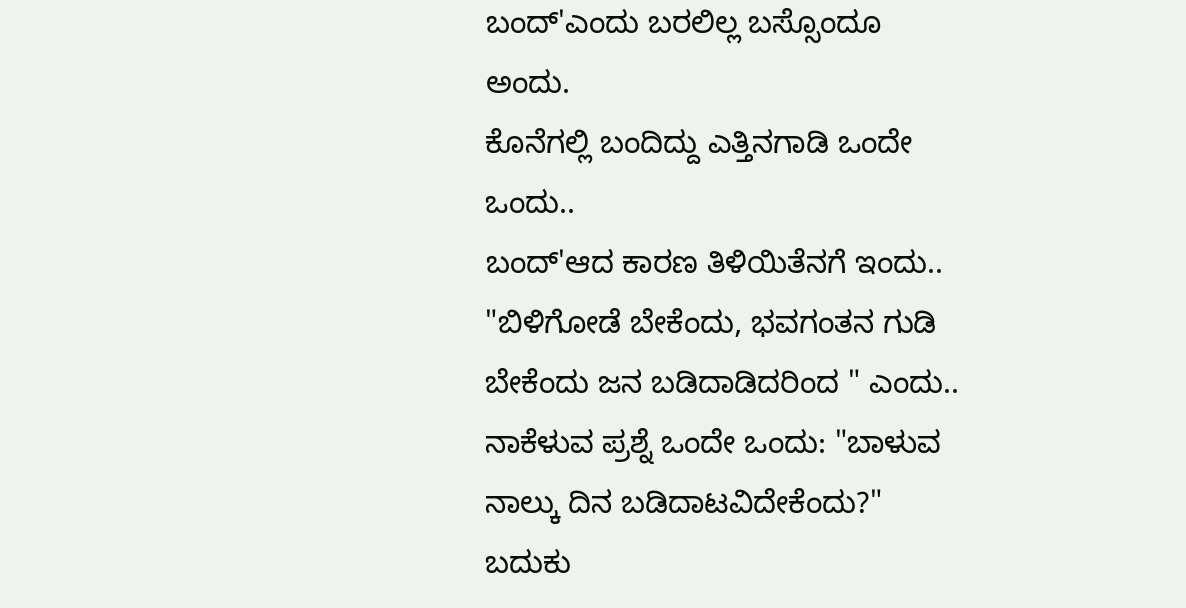ಬಂದ್'ಎಂದು ಬರಲಿಲ್ಲ ಬಸ್ಸೊಂದೂ ಅಂದು.
ಕೊನೆಗಲ್ಲಿ ಬಂದಿದ್ದು ಎತ್ತಿನಗಾಡಿ ಒಂದೇ ಒಂದು..
ಬಂದ್'ಆದ ಕಾರಣ ತಿಳಿಯಿತೆನಗೆ ಇಂದು..
"ಬಿಳಿಗೋಡೆ ಬೇಕೆಂದು, ಭವಗಂತನ ಗುಡಿ ಬೇಕೆಂದು ಜನ ಬಡಿದಾಡಿದರಿಂದ " ಎಂದು..
ನಾಕೆಳುವ ಪ್ರಶ್ನೆ ಒಂದೇ ಒಂದು: "ಬಾಳುವ ನಾಲ್ಕು ದಿನ ಬಡಿದಾಟವಿದೇಕೆಂದು?"
ಬದುಕು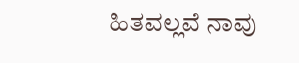ಹಿತವಲ್ಲವೆ ನಾವು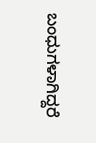ಬಂಧುಗಳಾಗಿದ್ದರೆ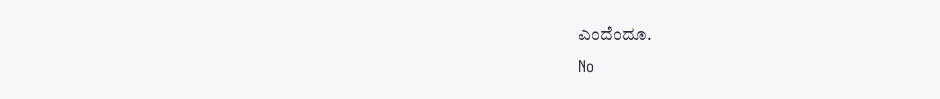ಎಂದೆಂದೂ.
No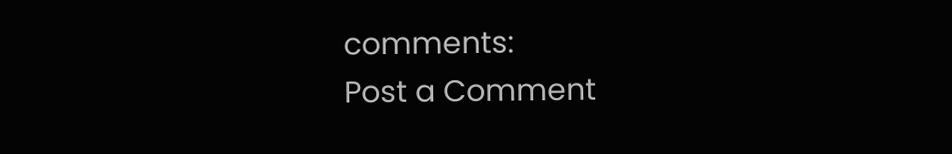comments:
Post a Comment